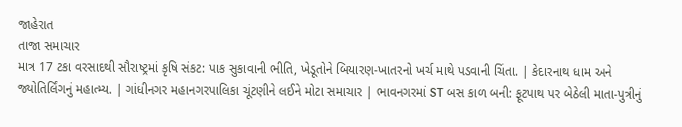જાહેરાત
તાજા સમાચાર
માત્ર 17 ટકા વરસાદથી સૌરાષ્ટ્રમાં કૃષિ સંકટ: પાક સુકાવાની ભીતિ, ખેડૂતોને બિયારણ-ખાતરનો ખર્ચ માથે પડવાની ચિંતા. | કેદારનાથ ધામ અને જ્યોતિર્લિંગનું મહાત્મ્ય. | ગાંધીનગર મહાનગરપાલિકા ચૂંટણીને લઈને મોટા સમાચાર | ભાવનગરમાં ST બસ કાળ બની: ફૂટપાથ પર બેઠેલી માતા-પુત્રીનું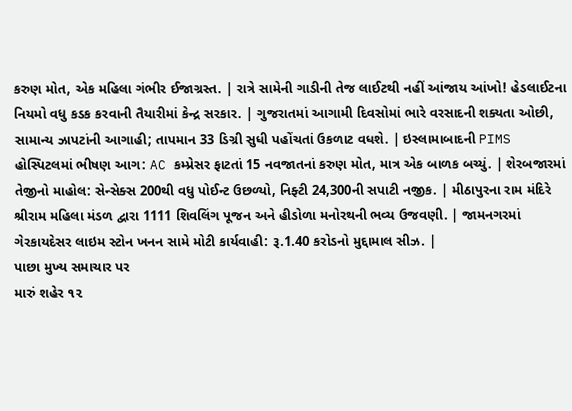કરુણ મોત, એક મહિલા ગંભીર ઈજાગ્રસ્ત. | રાત્રે સામેની ગાડીની તેજ લાઈટથી નહીં આંજાય આંખો! હેડલાઈટના નિયમો વધુ કડક કરવાની તૈયારીમાં કેન્દ્ર સરકાર. | ગુજરાતમાં આગામી દિવસોમાં ભારે વરસાદની શક્યતા ઓછી, સામાન્ય ઝાપટાંની આગાહી; તાપમાન 33 ડિગ્રી સુધી પહોંચતાં ઉકળાટ વધશે. | ઇસ્લામાબાદની PIMS હોસ્પિટલમાં ભીષણ આગ: AC કમ્પ્રેસર ફાટતાં 15 નવજાતનાં કરુણ મોત, માત્ર એક બાળક બચ્યું. | શેરબજારમાં તેજીનો માહોલ: સેન્સેક્સ 200થી વધુ પોઈન્ટ ઉછળ્યો, નિફ્ટી 24,300ની સપાટી નજીક. | મીઠાપુરના રામ મંદિરે શ્રીરામ મહિલા મંડળ દ્વારા 1111 શિવલિંગ પૂજન અને હીડોળા મનોરથની ભવ્ય ઉજવણી. | જામનગરમાં ગેરકાયદેસર લાઇમ સ્ટોન ખનન સામે મોટી કાર્યવાહી: રૂ.1.40 કરોડનો મુદ્દામાલ સીઝ. |
પાછા મુખ્ય સમાચાર પર
મારું શહેર ૧૨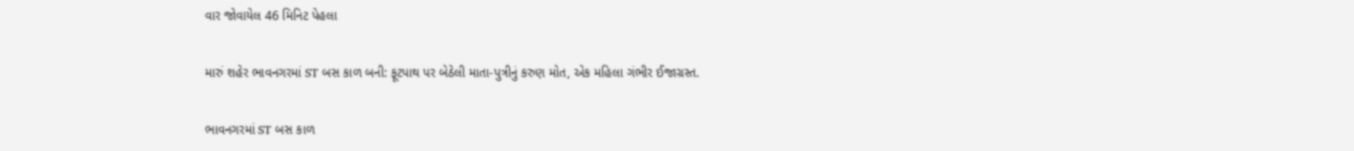વાર જોવાયેલ 46 મિનિટ પેહલા

મારું શહેર ભાવનગરમાં ST બસ કાળ બની: ફૂટપાથ પર બેઠેલી માતા-પુત્રીનું કરુણ મોત, એક મહિલા ગંભીર ઈજાગ્રસ્ત.

ભાવનગરમાં ST બસ કાળ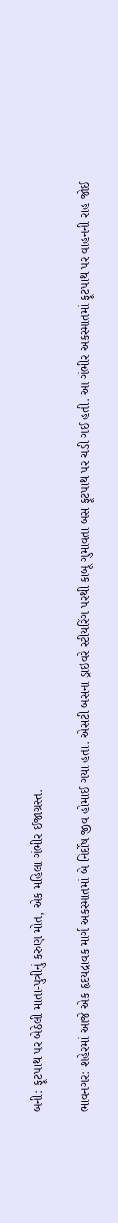બની: ફૂટપાથ પર બેઠેલી માતા-પુત્રીનું કરુણ મોત, એક મહિલા ગંભીર ઈજાગ્રસ્ત.

ભાવનગર: શહેરમાં આજે એક હૃદયદ્રાવક માર્ગ અકસ્માતમાં બે નિર્દોષ જીવ હોમાઈ ગયા હતા. એસટી બસના ડ્રાઇવરે સ્ટીયરિંગ પરથી કાબૂ ગુમાવતા બસ ફૂટપાથ પર ચડી ગઈ હતી. આ ગંભીર અકસ્માતમાં ફૂટપાથ પર વાહનની રાહ જોઈ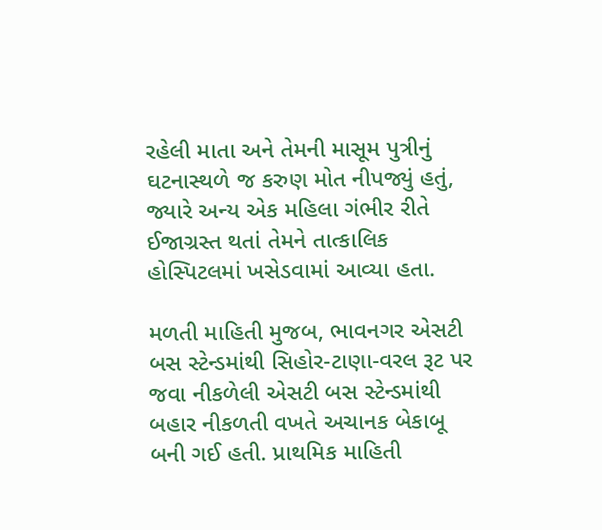રહેલી માતા અને તેમની માસૂમ પુત્રીનું ઘટનાસ્થળે જ કરુણ મોત નીપજ્યું હતું, જ્યારે અન્ય એક મહિલા ગંભીર રીતે ઈજાગ્રસ્ત થતાં તેમને તાત્કાલિક હોસ્પિટલમાં ખસેડવામાં આવ્યા હતા.

મળતી માહિતી મુજબ, ભાવનગર એસટી બસ સ્ટેન્ડમાંથી સિહોર-ટાણા-વરલ રૂટ પર જવા નીકળેલી એસટી બસ સ્ટેન્ડમાંથી બહાર નીકળતી વખતે અચાનક બેકાબૂ બની ગઈ હતી. પ્રાથમિક માહિતી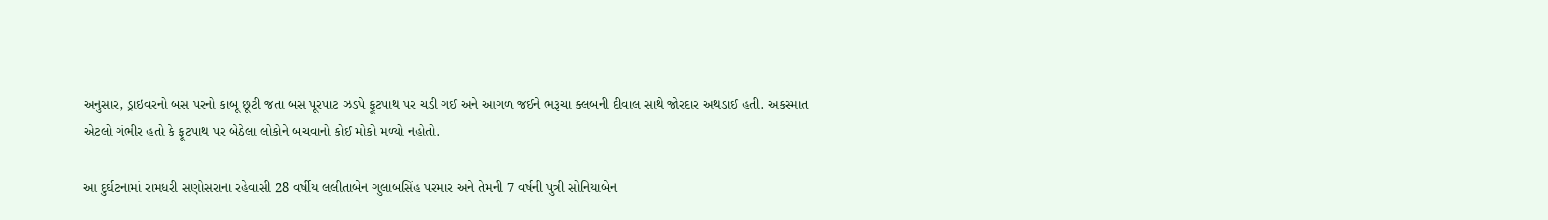અનુસાર, ડ્રાઇવરનો બસ પરનો કાબૂ છૂટી જતા બસ પૂરપાટ ઝડપે ફૂટપાથ પર ચડી ગઈ અને આગળ જઈને ભરૂચા ક્લબની દીવાલ સાથે જોરદાર અથડાઈ હતી. અકસ્માત એટલો ગંભીર હતો કે ફૂટપાથ પર બેઠેલા લોકોને બચવાનો કોઈ મોકો મળ્યો નહોતો.

આ દુર્ઘટનામાં રામધરી સણોસરાના રહેવાસી 28 વર્ષીય લલીતાબેન ગુલાબસિંહ પરમાર અને તેમની 7 વર્ષની પુત્રી સોનિયાબેન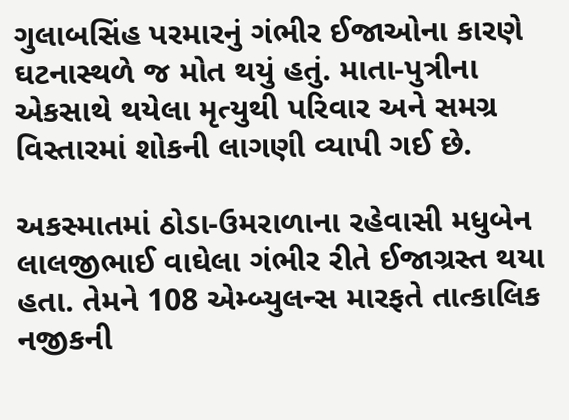ગુલાબસિંહ પરમારનું ગંભીર ઈજાઓના કારણે ઘટનાસ્થળે જ મોત થયું હતું. માતા-પુત્રીના એકસાથે થયેલા મૃત્યુથી પરિવાર અને સમગ્ર વિસ્તારમાં શોકની લાગણી વ્યાપી ગઈ છે.

અકસ્માતમાં ઠોડા-ઉમરાળાના રહેવાસી મધુબેન લાલજીભાઈ વાઘેલા ગંભીર રીતે ઈજાગ્રસ્ત થયા હતા. તેમને 108 એમ્બ્યુલન્સ મારફતે તાત્કાલિક નજીકની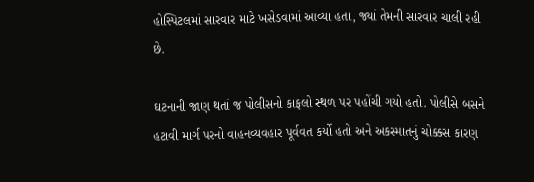હોસ્પિટલમાં સારવાર માટે ખસેડવામાં આવ્યા હતા, જ્યાં તેમની સારવાર ચાલી રહી છે.

ઘટનાની જાણ થતાં જ પોલીસનો કાફલો સ્થળ પર પહોંચી ગયો હતો. પોલીસે બસને હટાવી માર્ગ પરનો વાહનવ્યવહાર પૂર્વવત કર્યો હતો અને અકસ્માતનું ચોક્કસ કારણ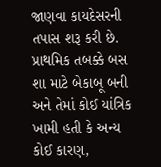જાણવા કાયદેસરની તપાસ શરૂ કરી છે. પ્રાથમિક તબક્કે બસ શા માટે બેકાબૂ બની અને તેમાં કોઈ યાંત્રિક ખામી હતી કે અન્ય કોઈ કારણ,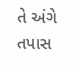તે અંગે તપાસ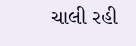ચાલી રહી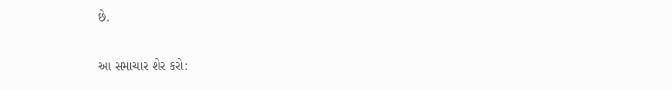છે.

આ સમાચાર શેર કરો: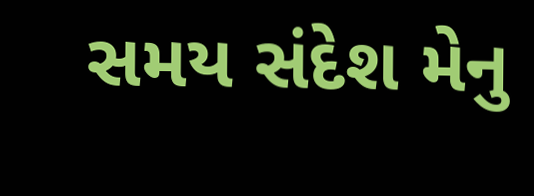સમય સંદેશ મેનુ